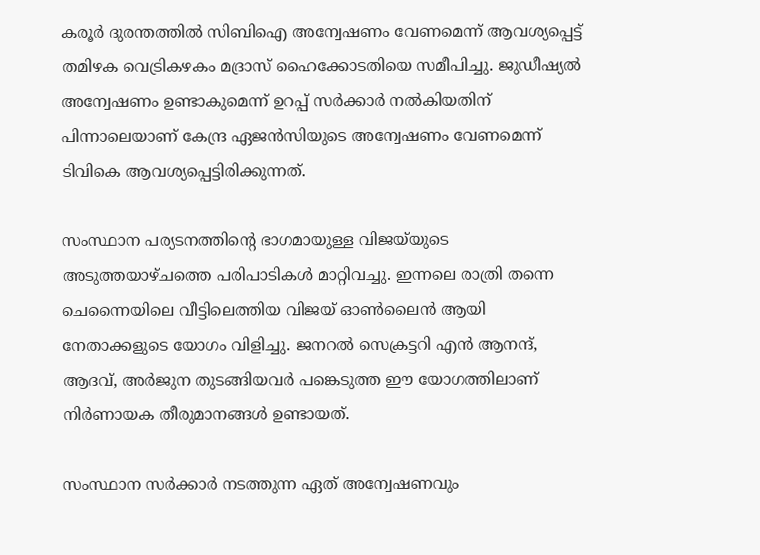കരൂർ ദുരന്തത്തിൽ സിബിഐ അന്വേഷണം വേണമെന്ന് ആവശ്യപ്പെട്ട് തമിഴക വെട്രികഴകം മദ്രാസ് ഹൈക്കോടതിയെ സമീപിച്ചു. ജുഡീഷ്യൽ അന്വേഷണം ഉണ്ടാകുമെന്ന് ഉറപ്പ് സർക്കാർ നൽകിയതിന് പിന്നാലെയാണ് കേന്ദ്ര ഏജൻസിയുടെ അന്വേഷണം വേണമെന്ന് ടിവികെ ആവശ്യപ്പെട്ടിരിക്കുന്നത്.

സംസ്ഥാന പര്യടനത്തിൻ്റെ ഭാഗമായുള്ള വിജയ്‌യുടെ അടുത്തയാഴ്ചത്തെ പരിപാടികൾ മാറ്റിവച്ചു. ഇന്നലെ രാത്രി തന്നെ ചെന്നൈയിലെ വീട്ടിലെത്തിയ വിജയ് ഓൺലൈൻ ആയി നേതാക്കളുടെ യോഗം വിളിച്ചു. ജനറൽ സെക്രട്ടറി എൻ ആനന്ദ്, ആദവ്, അർജുന തുടങ്ങിയവർ പങ്കെടുത്ത ഈ യോഗത്തിലാണ് നിർണായക തീരുമാനങ്ങൾ ഉണ്ടായത്.

സംസ്ഥാന സർക്കാർ നടത്തുന്ന ഏത് അന്വേഷണവും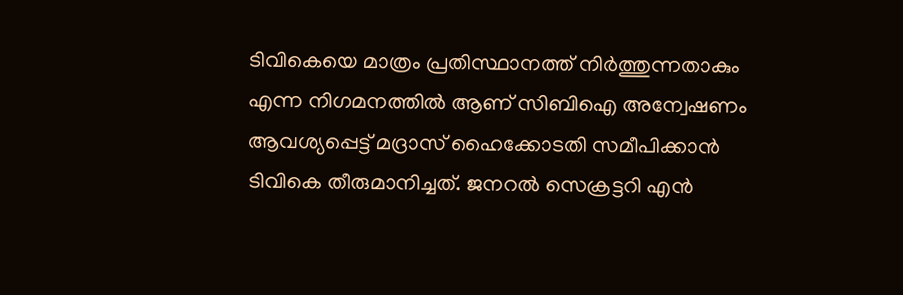ടിവികെയെ മാത്രം പ്രതിസ്ഥാനത്ത് നിർത്തുന്നതാകും എന്ന നിഗമനത്തിൽ ആണ് സിബിഐ അന്വേഷണം ആവശ്യപ്പെട്ട് മദ്രാസ് ഹൈക്കോടതി സമീപിക്കാൻ ടിവികെ തീരുമാനിച്ചത്. ജനറൽ സെക്രട്ടറി എൻ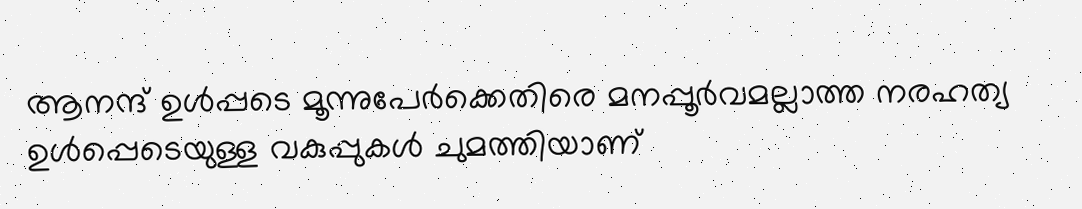ആനന്ദ് ഉൾപ്പടെ മൂന്നുപേർക്കെതിരെ മനപ്പൂർവമല്ലാത്ത നരഹത്യ ഉൾപ്പെടെയുള്ള വകുപ്പുകൾ ചുമത്തിയാണ്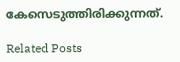കേസെടുത്തിരിക്കുന്നത്.

Related Posts